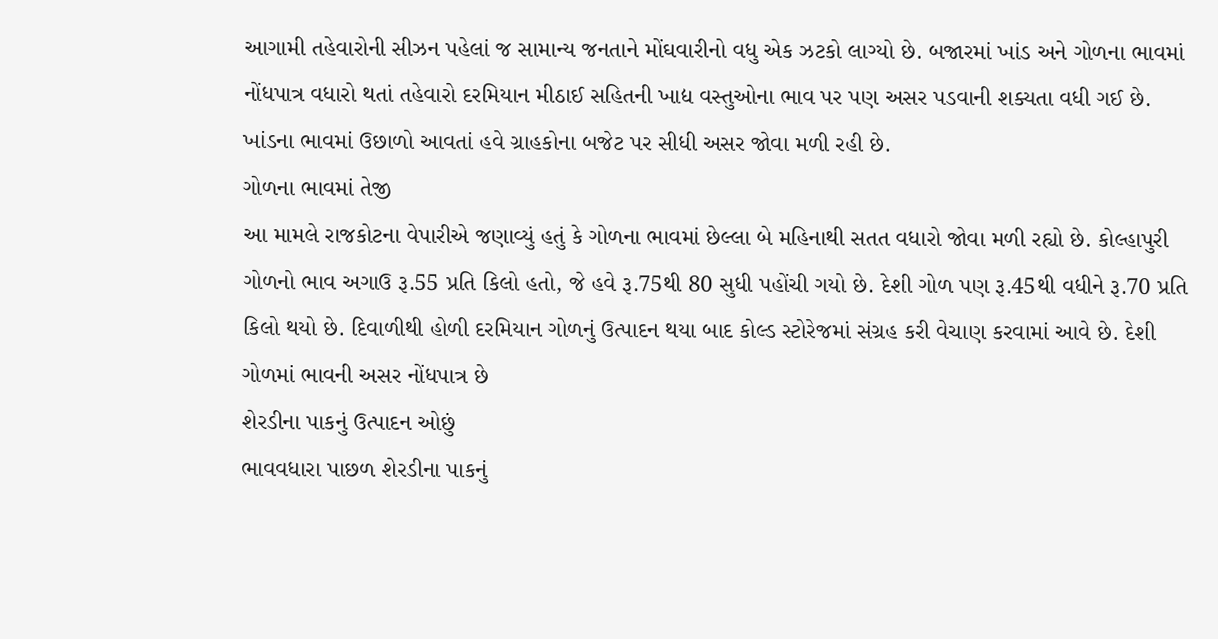આગામી તહેવારોની સીઝન પહેલાં જ સામાન્ય જનતાને મોંઘવારીનો વધુ એક ઝટકો લાગ્યો છે. બજારમાં ખાંડ અને ગોળના ભાવમાં નોંધપાત્ર વધારો થતાં તહેવારો દરમિયાન મીઠાઈ સહિતની ખાદ્ય વસ્તુઓના ભાવ પર પણ અસર પડવાની શક્યતા વધી ગઈ છે. ખાંડના ભાવમાં ઉછાળો આવતાં હવે ગ્રાહકોના બજેટ પર સીધી અસર જોવા મળી રહી છે.
ગોળના ભાવમાં તેજી
આ મામલે રાજકોટના વેપારીએ જણાવ્યું હતું કે ગોળના ભાવમાં છેલ્લા બે મહિનાથી સતત વધારો જોવા મળી રહ્યો છે. કોલ્હાપુરી ગોળનો ભાવ અગાઉ રૂ.55 પ્રતિ કિલો હતો, જે હવે રૂ.75થી 80 સુધી પહોંચી ગયો છે. દેશી ગોળ પણ રૂ.45થી વધીને રૂ.70 પ્રતિ કિલો થયો છે. દિવાળીથી હોળી દરમિયાન ગોળનું ઉત્પાદન થયા બાદ કોલ્ડ સ્ટોરેજમાં સંગ્રહ કરી વેચાણ કરવામાં આવે છે. દેશી ગોળમાં ભાવની અસર નોંધપાત્ર છે
શેરડીના પાકનું ઉત્પાદન ઓછું
ભાવવધારા પાછળ શેરડીના પાકનું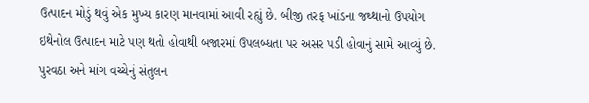ઉત્પાદન મોડું થવું એક મુખ્ય કારણ માનવામાં આવી રહ્યું છે. બીજી તરફ ખાંડના જથ્થાનો ઉપયોગ ઇથેનોલ ઉત્પાદન માટે પણ થતો હોવાથી બજારમાં ઉપલબ્ધતા પર અસર પડી હોવાનું સામે આવ્યું છે. પુરવઠા અને માંગ વચ્ચેનું સંતુલન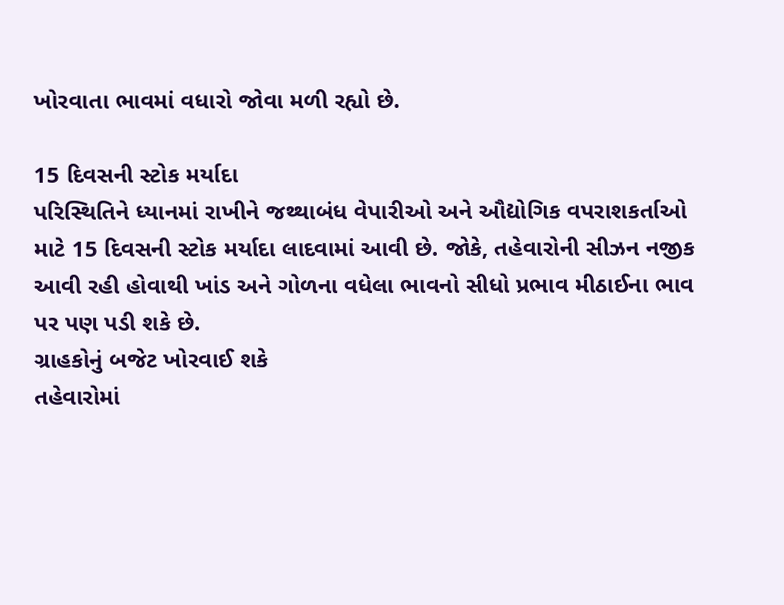ખોરવાતા ભાવમાં વધારો જોવા મળી રહ્યો છે.

15 દિવસની સ્ટોક મર્યાદા
પરિસ્થિતિને ધ્યાનમાં રાખીને જથ્થાબંધ વેપારીઓ અને ઔદ્યોગિક વપરાશકર્તાઓ માટે 15 દિવસની સ્ટોક મર્યાદા લાદવામાં આવી છે. જોકે, તહેવારોની સીઝન નજીક આવી રહી હોવાથી ખાંડ અને ગોળના વધેલા ભાવનો સીધો પ્રભાવ મીઠાઈના ભાવ પર પણ પડી શકે છે.
ગ્રાહકોનું બજેટ ખોરવાઈ શકે
તહેવારોમાં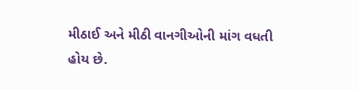મીઠાઈ અને મીઠી વાનગીઓની માંગ વધતી હોય છે.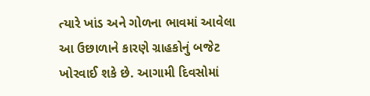ત્યારે ખાંડ અને ગોળના ભાવમાં આવેલા આ ઉછાળાને કારણે ગ્રાહકોનું બજેટ ખોરવાઈ શકે છે. આગામી દિવસોમાં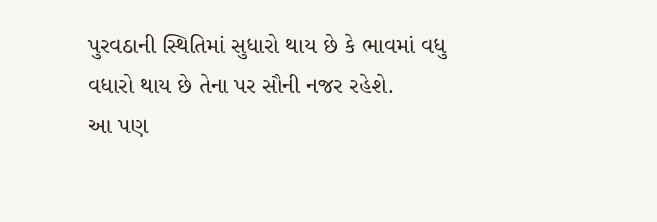પુરવઠાની સ્થિતિમાં સુધારો થાય છે કે ભાવમાં વધુ વધારો થાય છે તેના પર સૌની નજર રહેશે.
આ પણ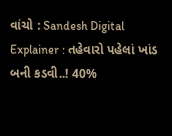વાંચો : Sandesh Digital Explainer : તહેવારો પહેલાં ખાંડ બની કડવી..! 40%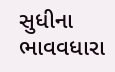સુધીના ભાવવધારા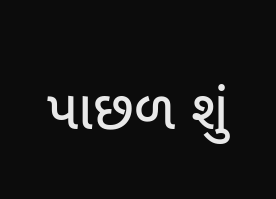પાછળ શું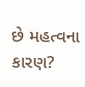છે મહત્વના કારણ?